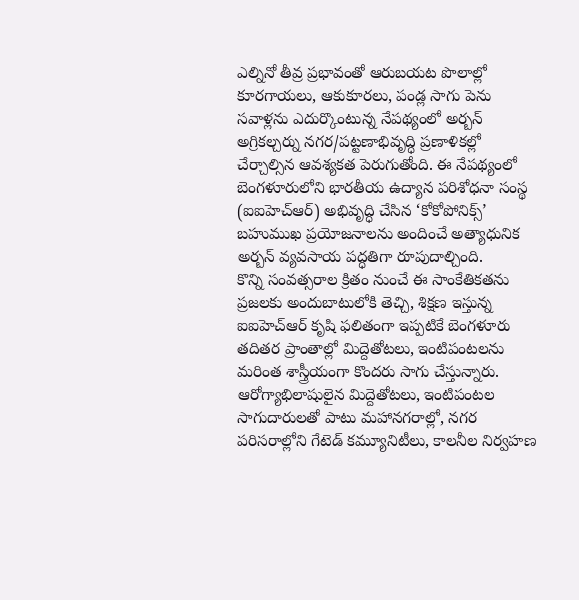ఎల్నినో తీవ్ర ప్రభావంతో ఆరుబయట పొలాల్లో కూరగాయలు, ఆకుకూరలు, పండ్ల సాగు పెను సవాళ్లను ఎదుర్కొంటున్న నేపథ్యంలో అర్బన్ అగ్రికల్చర్ను నగర/పట్టణాభివృద్ధి ప్రణాళికల్లో చేర్చాల్సిన ఆవశ్యకత పెరుగుతోంది. ఈ నేపథ్యంలో బెంగళూరులోని భారతీయ ఉద్యాన పరిశోధనా సంస్థ (ఐఐహెచ్ఆర్) అభివృద్ధి చేసిన ‘కోకోపోనిక్స్’ బహుముఖ ప్రయోజనాలను అందించే అత్యాధునిక అర్బన్ వ్యవసాయ పద్ధతిగా రూపుదాల్చింది.
కొన్ని సంవత్సరాల క్రితం నుంచే ఈ సాంకేతికతను ప్రజలకు అందుబాటులోకి తెచ్చి, శిక్షణ ఇస్తున్న ఐఐహెచ్ఆర్ కృషి ఫలితంగా ఇప్పటికే బెంగళూరు తదితర ప్రాంతాల్లో మిద్దెతోటలు, ఇంటిపంటలను మరింత శాస్త్రీయంగా కొందరు సాగు చేస్తున్నారు. ఆరోగ్యాభిలాషులైన మిద్దెతోటలు, ఇంటిపంటల సాగుదారులతో పాటు మహానగరాల్లో, నగర పరిసరాల్లోని గేటెడ్ కమ్యూనిటీలు, కాలనీల నిర్వహణ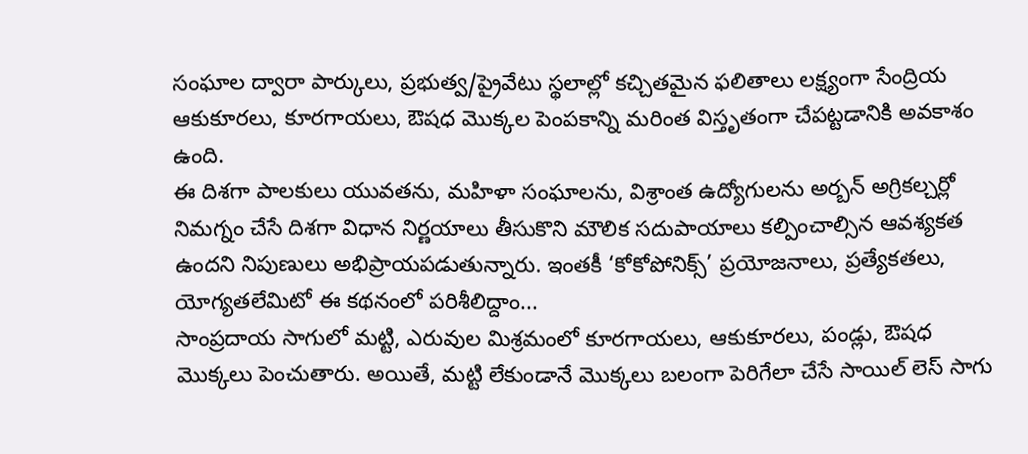సంఘాల ద్వారా పార్కులు, ప్రభుత్వ/ప్రైవేటు స్థలాల్లో కచ్చితమైన ఫలితాలు లక్ష్యంగా సేంద్రియ ఆకుకూరలు, కూరగాయలు, ఔషధ మొక్కల పెంపకాన్ని మరింత విస్తృతంగా చేపట్టడానికి అవకాశం ఉంది.
ఈ దిశగా పాలకులు యువతను, మహిళా సంఘాలను, విశ్రాంత ఉద్యోగులను అర్బన్ అగ్రికల్చర్లో నిమగ్నం చేసే దిశగా విధాన నిర్ణయాలు తీసుకొని మౌలిక సదుపాయాలు కల్పించాల్సిన ఆవశ్యకత ఉందని నిపుణులు అభిప్రాయపడుతున్నారు. ఇంతకీ ‘కోకోపోనిక్స్’ ప్రయోజనాలు, ప్రత్యేకతలు, యోగ్యతలేమిటో ఈ కథనంలో పరిశీలిద్దాం...
సాంప్రదాయ సాగులో మట్టి, ఎరువుల మిశ్రమంలో కూరగాయలు, ఆకుకూరలు, పండ్లు, ఔషధ మొక్కలు పెంచుతారు. అయితే, మట్టి లేకుండానే మొక్కలు బలంగా పెరిగేలా చేసే సాయిల్ లెస్ సాగు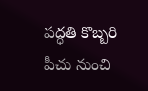పద్ధతి కొబ్బరి పీచు నుంచి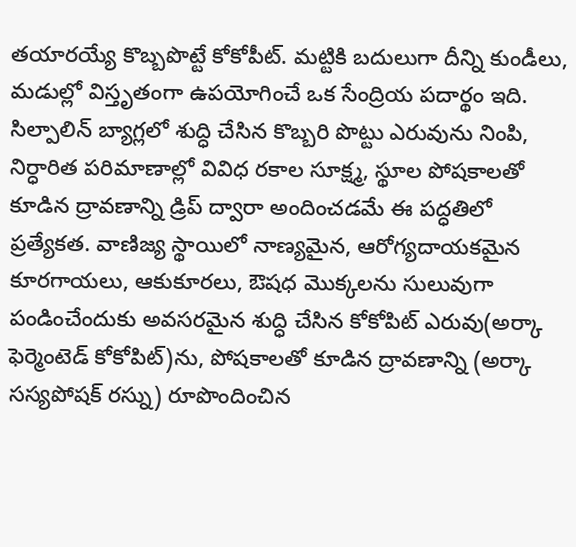తయారయ్యే కొబ్బపొట్టే కోకోపీట్. మట్టికి బదులుగా దీన్ని కుండీలు, మడుల్లో విస్తృతంగా ఉపయోగించే ఒక సేంద్రియ పదార్థం ఇది.
సిల్పాలిన్ బ్యాగ్లలో శుద్ధి చేసిన కొబ్బరి పొట్టు ఎరువును నింపి, నిర్ధారిత పరిమాణాల్లో వివిధ రకాల సూక్ష్మ, స్థూల పోషకాలతో కూడిన ద్రావణాన్ని డ్రిప్ ద్వారా అందించడమే ఈ పద్ధతిలో ప్రత్యేకత. వాణిజ్య స్థాయిలో నాణ్యమైన, ఆరోగ్యదాయకమైన కూరగాయలు, ఆకుకూరలు, ఔషధ మొక్కలను సులువుగా పండించేందుకు అవసరమైన శుద్ధి చేసిన కోకోపిట్ ఎరువు(అర్కా ఫెర్మెంటెడ్ కోకోపిట్)ను, పోషకాలతో కూడిన ద్రావణాన్ని (అర్కా సస్యపోషక్ రస్ను) రూపొందించిన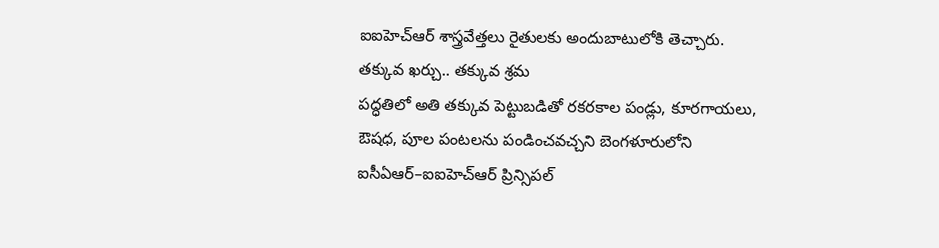ఐఐహెచ్ఆర్ శాస్త్రవేత్తలు రైతులకు అందుబాటులోకి తెచ్చారు.
తక్కువ ఖర్చు.. తక్కువ శ్రమ
పద్ధతిలో అతి తక్కువ పెట్టుబడితో రకరకాల పండ్లు, కూరగాయలు, ఔషధ, పూల పంటలను పండించవచ్చని బెంగళూరులోని ఐసీఏఆర్–ఐఐహెచ్ఆర్ ప్రిన్సిపల్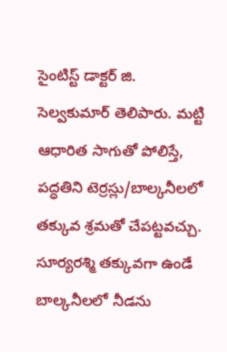సైంటిస్ట్ డాక్టర్ జి. సెల్వకుమార్ తెలిపారు. మట్టి ఆధారిత సాగుతో పోలిస్తే, పద్ధతిని టెర్రస్లు/బాల్కనీలలో తక్కువ శ్రమతో చేపట్టవచ్చు. సూర్యరశ్మి తక్కువగా ఉండే బాల్కనీలలో నీడను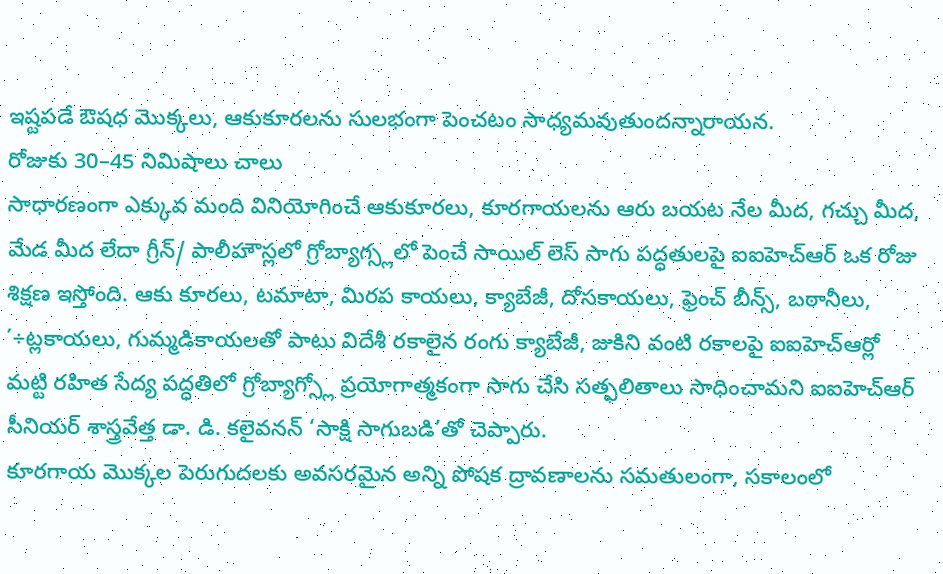ఇష్టపడే ఔషధ మొక్కలు, ఆకుకూరలను సులభంగా పెంచటం సాధ్యమవుతుందన్నారాయన.
రోజుకు 30–45 నిమిషాలు చాలు
సాధారణంగా ఎక్కువ మంది వినియోగించే ఆకుకూరలు, కూరగాయలను ఆరు బయట నేల మీద, గచ్చు మీద, మేడ మీద లేదా గ్రీన్/ పాలీహౌస్లలో గ్రోబ్యాగ్స్లలో పెంచే సాయిల్ లెస్ సాగు పద్ధతులపై ఐఐహెచ్ఆర్ ఒక రోజు శిక్షణ ఇస్తోంది. ఆకు కూరలు, టమాటా, మిరప కాయలు, క్యాబేజీ, దోసకాయలు, ఫ్రెంచ్ బీన్స్, బఠానీలు, ΄÷ట్లకాయలు, గుమ్మడికాయలతో పాటు విదేశీ రకాలైన రంగు క్యాబేజీ, జుకిని వంటి రకాలపై ఐఐహెచ్ఆర్లో మట్టి రహిత సేద్య పద్ధతిలో గ్రోబ్యాగ్స్లో ప్రయోగాత్మకంగా సాగు చేసి సత్ఫలితాలు సాధించామని ఐఐహెచ్ఆర్ సీనియర్ శాస్త్రవేత్త డా. డి. కలైవనన్ ‘సాక్షి సాగుబడి’తో చెప్పారు.
కూరగాయ మొక్కల పెరుగుదలకు అవసరమైన అన్ని పోషక ద్రావణాలను సమతులంగా, సకాలంలో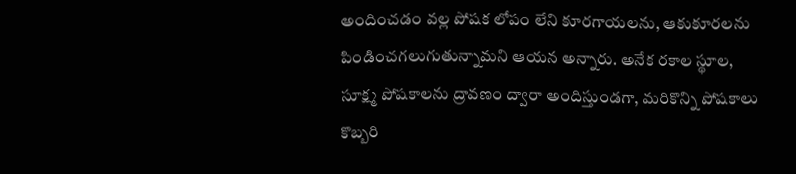అందించడం వల్ల పోషక లోపం లేని కూరగాయలను, ఆకుకూరలను పిండించగలుగుతున్నామని ఆయన అన్నారు. అనేక రకాల స్థూల, సూక్ష్మ పోషకాలను ద్రావణం ద్వారా అందిస్తుండగా, మరికొన్ని పోషకాలు కొబ్బరి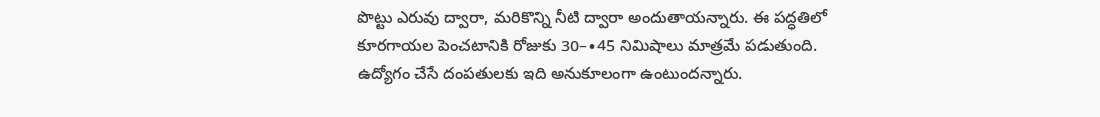పొట్టు ఎరువు ద్వారా, మరికొన్ని నీటి ద్వారా అందుతాయన్నారు. ఈ పద్ధతిలో కూరగాయల పెంచటానికి రోజుకు 30–∙45 నిమిషాలు మాత్రమే పడుతుంది. ఉద్యోగం చేసే దంపతులకు ఇది అనుకూలంగా ఉంటుందన్నారు.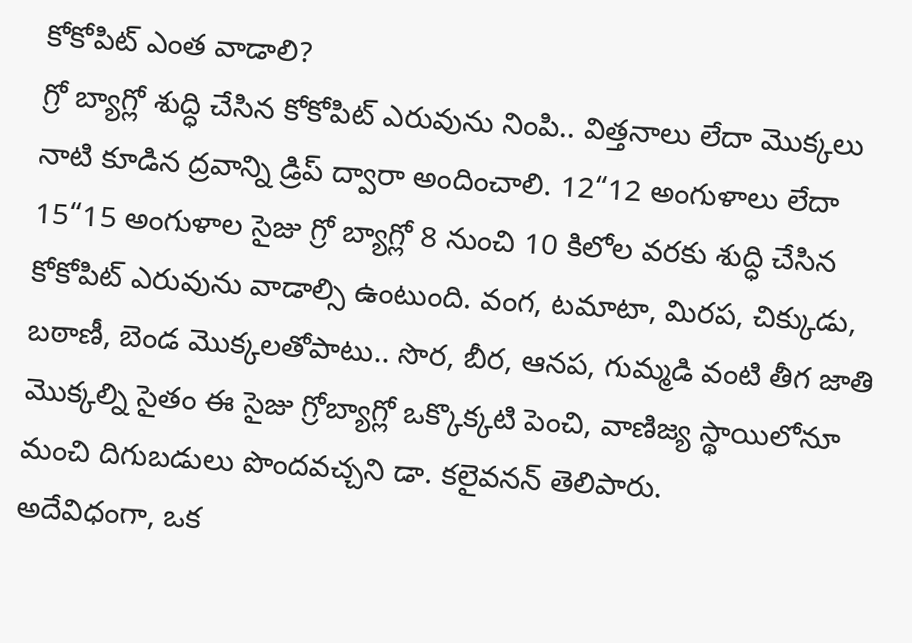కోకోపిట్ ఎంత వాడాలి?
గ్రో బ్యాగ్లో శుద్ధి చేసిన కోకోపిట్ ఎరువును నింపి.. విత్తనాలు లేదా మొక్కలు నాటి కూడిన ద్రవాన్ని డ్రిప్ ద్వారా అందించాలి. 12“12 అంగుళాలు లేదా 15“15 అంగుళాల సైజు గ్రో బ్యాగ్లో 8 నుంచి 10 కిలోల వరకు శుద్ధి చేసిన కోకోపిట్ ఎరువును వాడాల్సి ఉంటుంది. వంగ, టమాటా, మిరప, చిక్కుడు, బఠాణీ, బెండ మొక్కలతోపాటు.. సొర, బీర, ఆనప, గుమ్మడి వంటి తీగ జాతి మొక్కల్ని సైతం ఈ సైజు గ్రోబ్యాగ్లో ఒక్కొక్కటి పెంచి, వాణిజ్య స్థాయిలోనూ మంచి దిగుబడులు పొందవచ్చని డా. కలైవనన్ తెలిపారు.
అదేవిధంగా, ఒక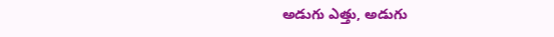అడుగు ఎత్తు, అడుగు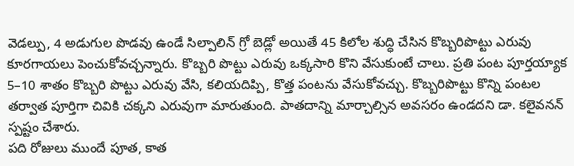వెడల్పు, 4 అడుగుల పొడవు ఉండే సిల్పాలిన్ గ్రో బెడ్లో అయితే 45 కిలోల శుద్ధి చేసిన కొబ్బరిపొట్టు ఎరువు కూరగాయలు పెంచుకోవచ్చన్నారు. కొబ్బరి పొట్టు ఎరువు ఒక్కసారి కొని వేసుకుంటే చాలు. ప్రతి పంట పూర్తయ్యాక 5–10 శాతం కొబ్బరి పొట్టు ఎరువు వేసి, కలియదిప్పి, కొత్త పంటను వేసుకోవచ్చు. కొబ్బరిపొట్టు కొన్ని పంటల తర్వాత పూర్తిగా చివికి చక్కని ఎరువుగా మారుతుంది. పాతదాన్ని మార్చాల్సిన అవసరం ఉండదని డా. కలైవనన్ స్పష్టం చేశారు.
పది రోజులు ముందే పూత, కాత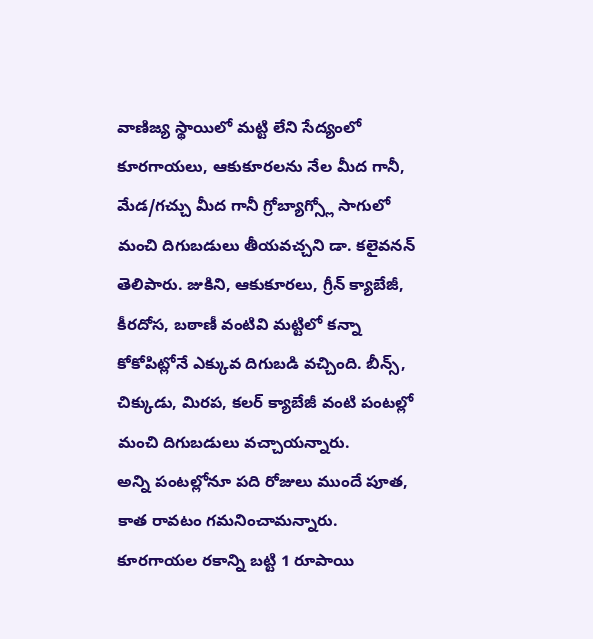వాణిజ్య స్థాయిలో మట్టి లేని సేద్యంలో కూరగాయలు, ఆకుకూరలను నేల మీద గానీ, మేడ/గచ్చు మీద గానీ గ్రోబ్యాగ్స్లో సాగులో మంచి దిగుబడులు తీయవచ్చని డా. కలైవనన్ తెలిపారు. జుకిని, ఆకుకూరలు, గ్రీన్ క్యాబేజీ, కీరదోస, బఠాణీ వంటివి మట్టిలో కన్నా కోకోపిట్లోనే ఎక్కువ దిగుబడి వచ్చింది. బీన్స్, చిక్కుడు, మిరప, కలర్ క్యాబేజీ వంటి పంటల్లో మంచి దిగుబడులు వచ్చాయన్నారు.
అన్ని పంటల్లోనూ పది రోజులు ముందే పూత, కాత రావటం గమనించామన్నారు. కూరగాయల రకాన్ని బట్టి 1 రూపాయి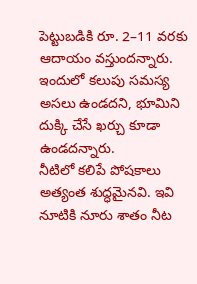పెట్టుబడికి రూ. 2–11 వరకు ఆదాయం వస్తుందన్నారు. ఇందులో కలుపు సమస్య అసలు ఉండదని, భూమిని దుక్కి చేసే ఖర్చు కూడా ఉండదన్నారు.
నీటిలో కలిపే పోషకాలు అత్యంత శుద్ధమైనవి. ఇవి నూటికి నూరు శాతం నీట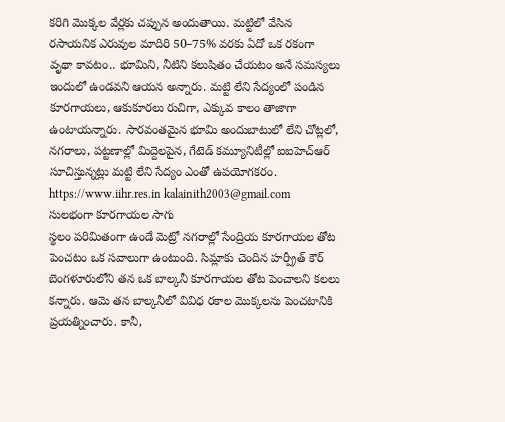కరిగి మొక్కల వేర్లకు చప్పున అందుతాయి. మట్టిలో వేసిన రసాయనిక ఎరువుల మాదిరి 50–75% వరకు ఏదో ఒక రకంగా వృథా కావటం.. భూమిని, నీటిని కలుషితం చేయటం అనే సమస్యలు ఇందులో ఉండవని ఆయన అన్నారు. మట్టి లేని సేద్యంలో పండిన కూరగాయలు, ఆకుకూరలు రుచిగా, ఎక్కువ కాలం తాజాగా ఉంటాయన్నారు. సారవంతమైన భూమి అందుబాటులో లేని చోట్లలో, నగరాలు, పట్టణాల్లో మిద్దెలపైన, గేటెడ్ కమ్యూనిటీల్లో ఐఐహెచ్ఆర్ సూచిస్తున్నట్లు మట్టి లేని సేద్యం ఎంతో ఉపయోగకరం. https://www.iihr.res.in kalainith2003@gmail.com
సులభంగా కూరగాయల సాగు
స్థలం పరిమితంగా ఉండే మెట్రో నగరాల్లో సేంద్రియ కూరగాయల తోట పెంచటం ఒక సవాలుగా ఉంటుంది. సిమ్లాకు చెందిన హర్ప్రీత్ కౌర్ బెంగళూరులోని తన ఒక బాల్కనీ కూరగాయల తోట పెంచాలని కలలు కన్నారు. ఆమె తన బాల్కనీలో వివిధ రకాల మొక్కలను పెంచటానికి ప్రయత్నించారు. కానీ,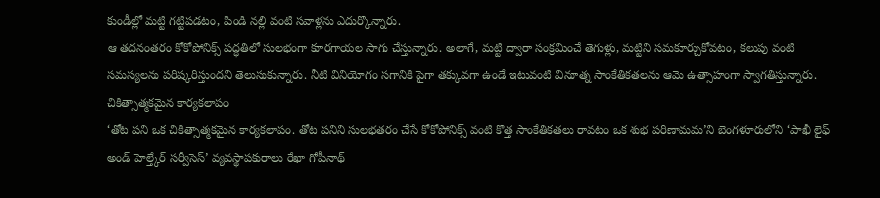కుండీల్లో మట్టి గట్టిపడటం, పిండి నల్లి వంటి సవాళ్లను ఎదుర్కొన్నారు.
ఆ తదనంతరం కోకోపోనిక్స్ పద్ధతిలో సులభంగా కూరగాయల సాగు చేస్తున్నారు. అలాగే, మట్టి ద్వారా సంక్రమించే తెగుళ్లు, మట్టిని సమకూర్చుకోవటం, కలుపు వంటి సమస్యలను పరిష్కరిస్తుందని తెలుసుకున్నారు. నీటి వినియోగం సగానికి పైగా తక్కువగా ఉండే ఇటువంటి వినూత్న సాంకేతికతలను ఆమె ఉత్సాహంగా స్వాగతిస్తున్నారు.
చికిత్సాత్మకమైన కార్యకలాపం
‘తోట పని ఒక చికిత్సాత్మకమైన కార్యకలాపం. తోట పనిని సులభతరం చేసే కోకోపోనిక్స్ వంటి కొత్త సాంకేతికతలు రావటం ఒక శుభ పరిణామమ’ని బెంగళూరులోని ‘పాఖీ లైఫ్ అండ్ హెల్త్కేర్ సర్వీసెస్’ వ్యవస్థాపకురాలు రేఖా గోపీనాథ్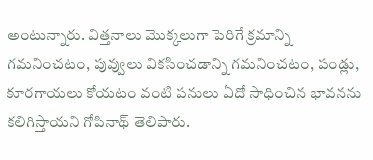అంటున్నారు. విత్తనాలు మొక్కలుగా పెరిగే క్రమాన్ని గమనించటం, పువ్వులు వికసించడాన్ని గమనించటం, పండ్లు, కూరగాయలు కోయటం వంటి పనులు ఏదో సాధించిన భావనను కలిగిస్తాయని గోపినాథ్ తెలిపారు.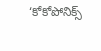‘కోకోపోనిక్స్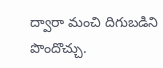ద్వారా మంచి దిగుబడిని పొందొచ్చు.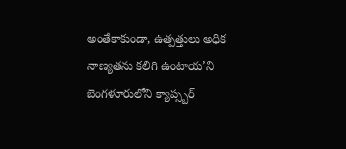అంతేకాకుండా, ఉత్పత్తులు అధిక నాణ్యతను కలిగి ఉంటాయ’ని బెంగళూరులోని క్యాప్స్బర్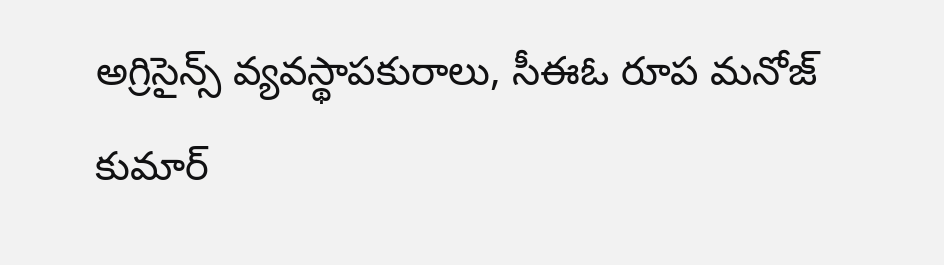అగ్రిసైన్స్ వ్యవస్థాపకురాలు, సీఈఓ రూప మనోజ్ కుమార్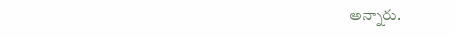అన్నారు.